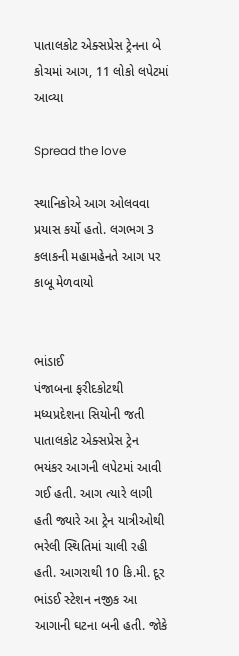પાતાલકોટ એક્સપ્રેસ ટ્રેનના બે કોચમાં આગ, 11 લોકો લપેટમાં આવ્યા

Spread the love

સ્થાનિકોએ આગ ઓલવવા પ્રયાસ કર્યો હતો. લગભગ 3 કલાકની મહામહેનતે આગ પર કાબૂ મેળવાયો


ભાંડાઈ
પંજાબના ફરીદકોટથી મધ્યપ્રદેશના સિયોની જતી પાતાલકોટ એક્સપ્રેસ ટ્રેન ભયંકર આગની લપેટમાં આવી ગઈ હતી. આગ ત્યારે લાગી હતી જ્યારે આ ટ્રેન યાત્રીઓથી ભરેલી સ્થિતિમાં ચાલી રહી હતી. આગરાથી 10 કિ.મી. દૂર ભાંડઈ સ્ટેશન નજીક આ આગાની ઘટના બની હતી. જોકે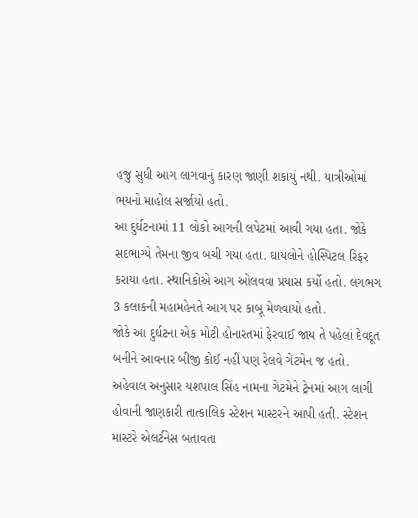હજુ સુધી આગ લાગવાનું કારણ જાણી શકાયું નથી. યાત્રીઓમાં ભયનો માહોલ સર્જાયો હતો.
આ દુર્ઘટનામાં 11 લોકો આગની લપેટમાં આવી ગયા હતા. જોકે સદભાગ્યે તેમના જીવ બચી ગયા હતા. ઘાયલોને હોસ્પિટલ રિફર કરાયા હતા. સ્થાનિકોએ આગ ઓલવવા પ્રયાસ કર્યો હતો. લગભગ 3 કલાકની મહામહેનતે આગ પર કાબૂ મેળવાયો હતો.
જોકે આ દુર્ઘટના એક મોટી હોનારતમાં ફેરવાઈ જાય તે પહેલાં દેવદૂત બનીને આવનાર બીજી કોઈ નહીં પણ રેલવે ગેટમેન જ હતો. અહેવાલ અનુસાર યશપાલ સિંહ નામના ગેટમેને ટ્રેનમાં આગ લાગી હોવાની જાણકારી તાત્કાલિક સ્ટેશન માસ્ટરને આપી હતી. સ્ટેશન માસ્ટરે એલર્ટનેસ બતાવતા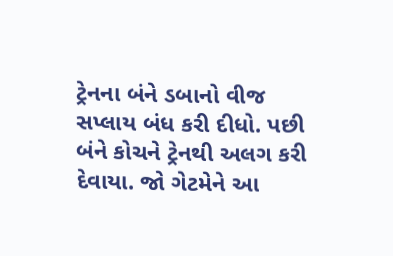ટ્રેનના બંને ડબાનો વીજ સપ્લાય બંધ કરી દીધો. પછી બંને કોચને ટ્રેનથી અલગ કરી દેવાયા. જો ગેટમેને આ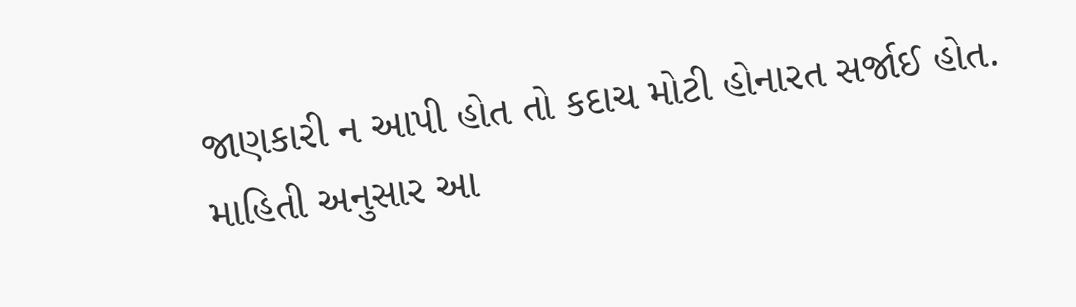જાણકારી ન આપી હોત તો કદાચ મોટી હોનારત સર્જાઈ હોત. માહિતી અનુસાર આ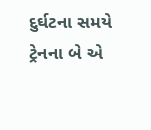દુર્ઘટના સમયે ટ્રેનના બે એ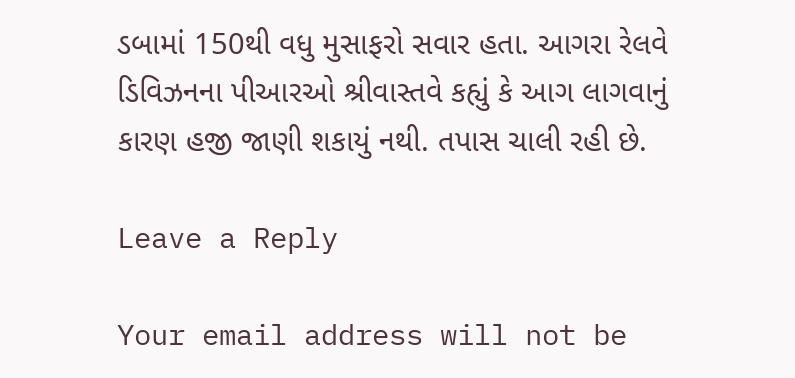ડબામાં 150થી વધુ મુસાફરો સવાર હતા. આગરા રેલવે ડિવિઝનના પીઆરઓ શ્રીવાસ્તવે કહ્યું કે આગ લાગવાનું કારણ હજી જાણી શકાયું નથી. તપાસ ચાલી રહી છે.

Leave a Reply

Your email address will not be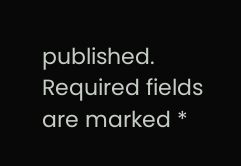published. Required fields are marked *